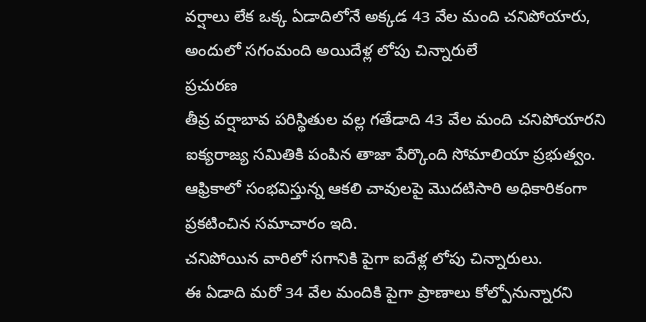వర్షాలు లేక ఒక్క ఏడాదిలోనే అక్కడ 43 వేల మంది చనిపోయారు, అందులో సగంమంది అయిదేళ్ల లోపు చిన్నారులే
ప్రచురణ
తీవ్ర వర్షాబావ పరిస్థితుల వల్ల గతేడాది 43 వేల మంది చనిపోయారని ఐక్యరాజ్య సమితికి పంపిన తాజా పేర్కొంది సోమాలియా ప్రభుత్వం.
ఆఫ్రికాలో సంభవిస్తున్న ఆకలి చావులపై మొదటిసారి అధికారికంగా ప్రకటించిన సమాచారం ఇది.
చనిపోయిన వారిలో సగానికి పైగా ఐదేళ్ల లోపు చిన్నారులు.
ఈ ఏడాది మరో 34 వేల మందికి పైగా ప్రాణాలు కోల్పోనున్నారని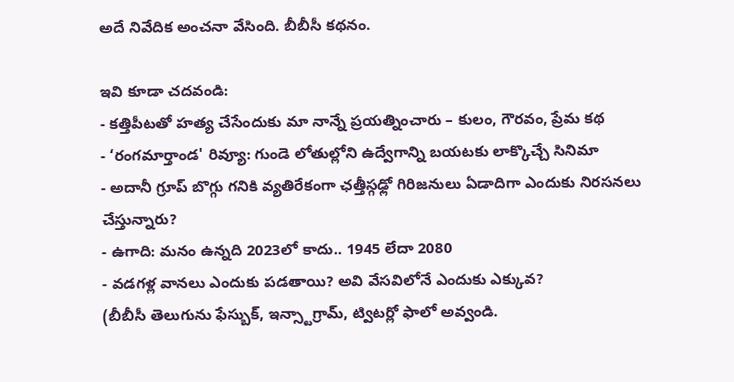అదే నివేదిక అంచనా వేసింది. బీబీసీ కథనం.

ఇవి కూడా చదవండి:
- కత్తిపీటతో హత్య చేసేందుకు మా నాన్నే ప్రయత్నించారు – కులం, గౌరవం, ప్రేమ కథ
- ‘రంగమార్తాండ' రివ్యూ: గుండె లోతుల్లోని ఉద్వేగాన్ని బయటకు లాక్కొచ్చే సినిమా
- అదానీ గ్రూప్ బొగ్గు గనికి వ్యతిరేకంగా ఛత్తీస్గఢ్లో గిరిజనులు ఏడాదిగా ఎందుకు నిరసనలు చేస్తున్నారు?
- ఉగాది: మనం ఉన్నది 2023లో కాదు.. 1945 లేదా 2080
- వడగళ్ల వానలు ఎందుకు పడతాయి? అవి వేసవిలోనే ఎందుకు ఎక్కువ?
(బీబీసీ తెలుగును ఫేస్బుక్, ఇన్స్టాగ్రామ్, ట్విటర్లో ఫాలో అవ్వండి.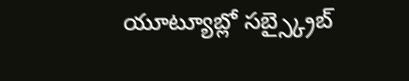యూట్యూబ్లో సబ్స్క్రైబ్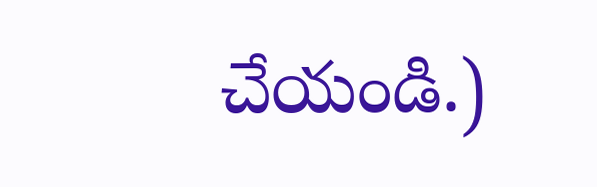చేయండి.)